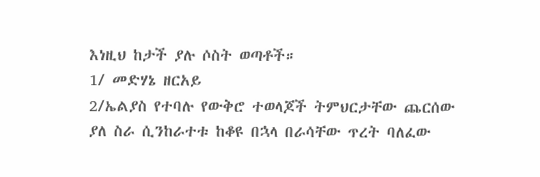እነዚህ ከታች ያሉ ሶስት ወጣቶች።
1/ መድሃኔ ዘርአይ
2/ኤልያስ የተባሉ የውቅሮ ተወላጆች ትምህርታቸው ጨርሰው ያለ ስራ ሲንከራተቱ ከቆዩ በኋላ በራሳቸው ጥረት ባለፈው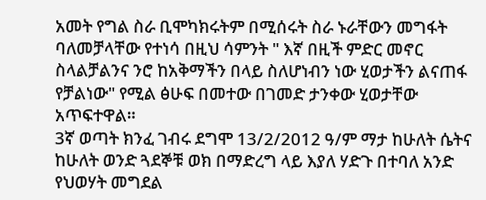አመት የግል ስራ ቢሞካክሩትም በሚሰሩት ስራ ኑራቸውን መግፋት ባለመቻላቸው የተነሳ በዚህ ሳምንት " እኛ በዚች ምድር መኖር ስላልቻልንና ንሮ ከአቅማችን በላይ ስለሆነብን ነው ሂወታችን ልናጠፋ የቻልነው" የሚል ፅሁፍ በመተው በገመድ ታንቀው ሂወታቸው አጥፍተዋል።
3ኛ ወጣት ክንፈ ገብሩ ደግሞ 13/2/2012 ዓ/ም ማታ ከሁለት ሴትና ከሁለት ወንድ ጓደኞቹ ወክ በማድረግ ላይ እያለ ሃድጉ በተባለ አንድ የህወሃት መግደል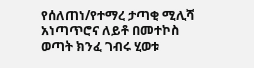የሰለጠነ/የተማረ ታጣቂ ሚሊሻ አነጣጥሮና ለይቶ በመተኮስ ወጣት ክንፈ ገብሩ ሂወቱ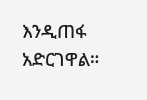እንዲጠፋ አድርገዋል።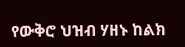የውቅሮ ህዝብ ሃዘኑ ከልክ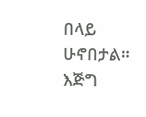በላይ ሁኖበታል። እጅግ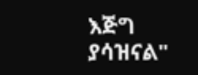እጅግ ያሳዝናል"